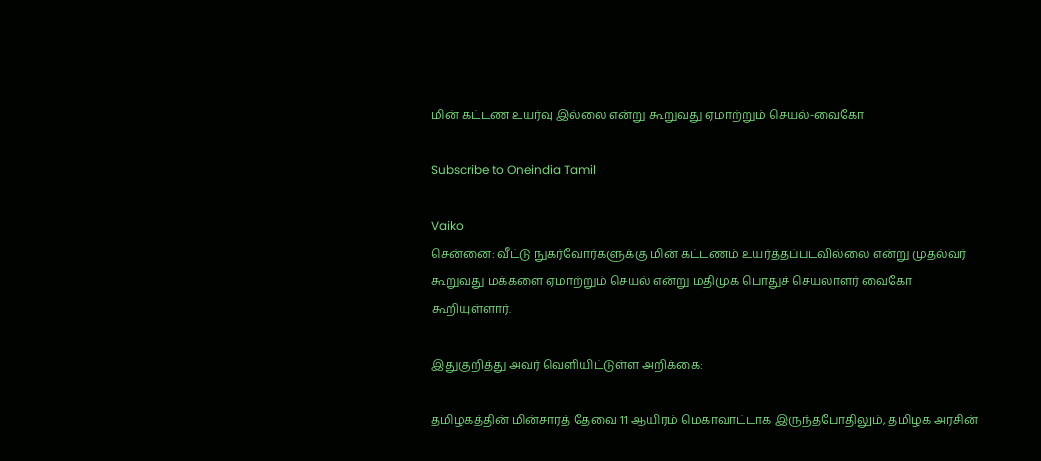மின் கட்டண உயர்வு இல்லை என்று கூறுவது ஏமாற்றும் செயல்-வைகோ

Subscribe to Oneindia Tamil

Vaiko
சென்னை: வீட்டு நுகர்வோர்களுக்கு மின் கட்டணம் உயர்த்தப்படவில்லை என்று முதல்வர் கூறுவது மக்களை ஏமாற்றும் செயல் என்று மதிமுக பொதுச் செயலாளர் வைகோ கூறியுள்ளார்.

இதுகுறித்து அவர் வெளியிட்டுள்ள அறிக்கை:

தமிழகத்தின் மின்சாரத் தேவை 11 ஆயிரம் மெகாவாட்டாக இருந்தபோதிலும், தமிழக அரசின்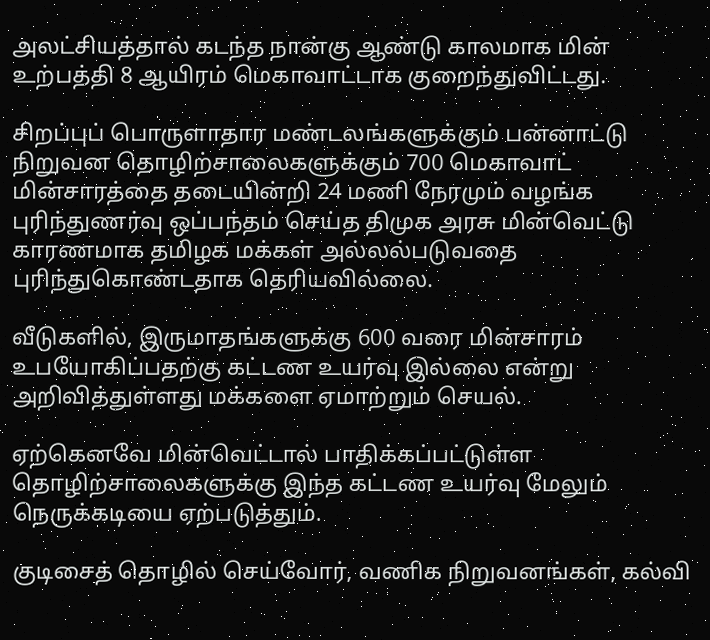அலட்சியத்தால் கடந்த நான்கு ஆண்டு காலமாக மின் உற்பத்தி 8 ஆயிரம் மெகாவாட்டாக குறைந்துவிட்டது.

சிறப்புப் பொருளாதார மண்டலங்களுக்கும் பன்னாட்டு நிறுவன தொழிற்சாலைகளுக்கும் 700 மெகாவாட் மின்சாரத்தை தடையின்றி 24 மணி நேரமும் வழங்க புரிந்துணர்வு ஒப்பந்தம் செய்த திமுக அரசு மின்வெட்டு காரணமாக தமிழக மக்கள் அல்லல்படுவதை புரிந்துகொண்டதாக தெரியவில்லை.

வீடுகளில், இருமாதங்களுக்கு 600 வரை மின்சாரம் உபயோகிப்பதற்கு கட்டண உயர்வு இல்லை என்று அறிவித்துள்ளது மக்களை ஏமாற்றும் செயல்.

ஏற்கெனவே மின்வெட்டால் பாதிக்கப்பட்டுள்ள தொழிற்சாலைகளுக்கு இந்த கட்டண உயர்வு மேலும் நெருக்கடியை ஏற்படுத்தும்.

குடிசைத் தொழில் செய்வோர், வணிக நிறுவனங்கள், கல்வி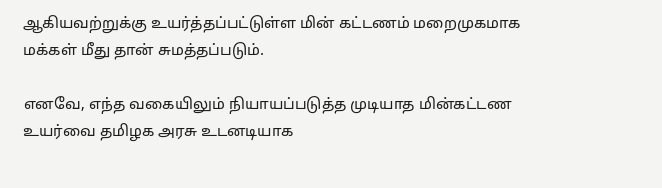ஆகியவற்றுக்கு உயர்த்தப்பட்டுள்ள மின் கட்டணம் மறைமுகமாக மக்கள் மீது தான் சுமத்தப்படும்.

எனவே, எந்த வகையிலும் நியாயப்படுத்த முடியாத மின்கட்டண உயர்வை தமிழக அரசு உடனடியாக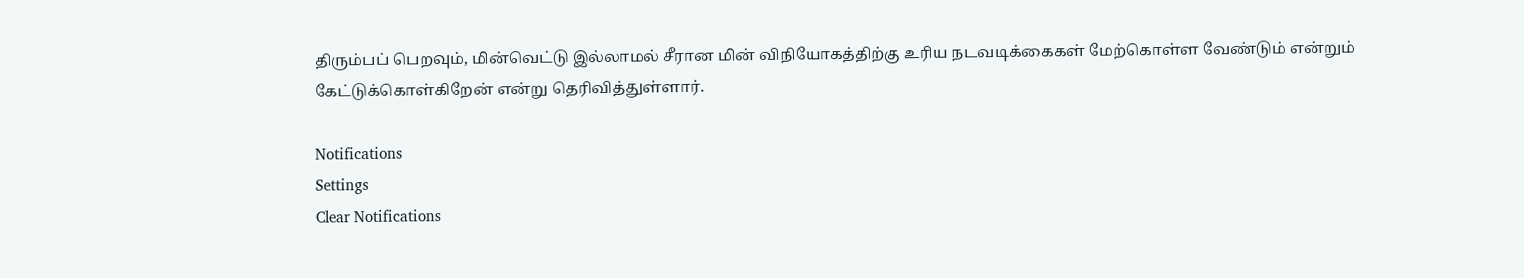திரும்பப் பெறவும், மின்வெட்டு இல்லாமல் சீரான மின் விநியோகத்திற்கு உரிய நடவடிக்கைகள் மேற்கொள்ள வேண்டும் என்றும் கேட்டுக்கொள்கிறேன் என்று தெரிவித்துள்ளார்.

Notifications
Settings
Clear Notifications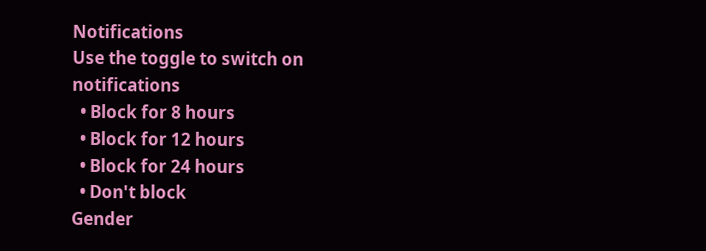Notifications
Use the toggle to switch on notifications
  • Block for 8 hours
  • Block for 12 hours
  • Block for 24 hours
  • Don't block
Gender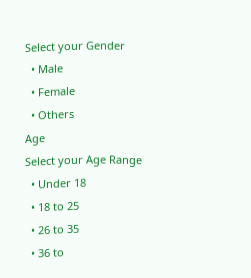Select your Gender
  • Male
  • Female
  • Others
Age
Select your Age Range
  • Under 18
  • 18 to 25
  • 26 to 35
  • 36 to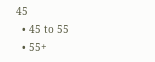45
  • 45 to 55
  • 55+